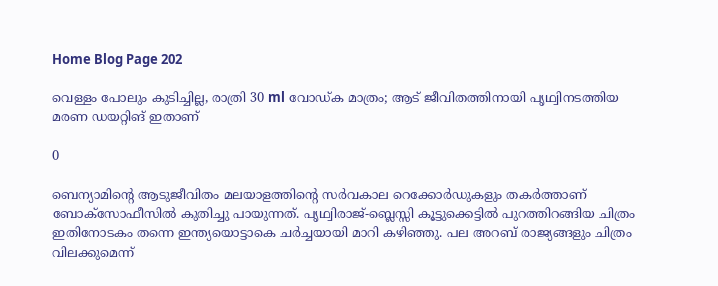Home Blog Page 202

വെള്ളം പോലും കുടിച്ചില്ല, രാത്രി 30 ml വോഡ്ക മാത്രം; ആട് ജീവിതത്തിനായി പൃഥ്വിനടത്തിയ മരണ ഡയറ്റിങ് ഇതാണ്

0

ബെന്യാമിന്റെ ആടുജീവിതം മലയാളത്തിന്റെ സർവകാല റെക്കോർഡുകളും തകർത്താണ് ബോക്സോഫീസിൽ കുതിച്ചു പായുന്നത്. പൃഥ്വിരാജ്-ബ്ലെസ്സി കൂട്ടുക്കെട്ടിൽ പുറത്തിറങ്ങിയ ചിത്രം ഇതിനോടകം തന്നെ ഇന്ത്യയൊട്ടാകെ ചർച്ചയായി മാറി കഴിഞ്ഞു. പല അറബ് രാജ്യങ്ങളും ചിത്രം വിലക്കുമെന്ന്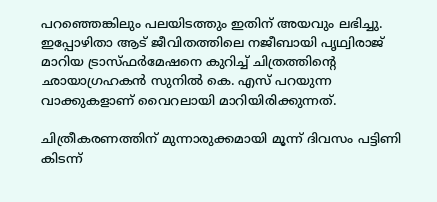പറഞ്ഞെങ്കിലും പലയിടത്തും ഇതിന് അയവും ലഭിച്ചു. ഇപ്പോഴിതാ ആട് ജീവിതത്തിലെ നജീബായി പൃഥ്വിരാജ് മാറിയ ട്രാസ്ഫർമേഷനെ കുറിച്ച് ചിത്രത്തിന്റെ ഛായാഗ്രഹകൻ സുനിൽ കെ. എസ് പറയുന്ന വാക്കുകളാണ് വൈറലായി മാറിയിരിക്കുന്നത്.

ചിത്രീകരണത്തിന് മുന്നാരുക്കമായി മൂന്ന് ദിവസം പട്ടിണി കിടന്ന്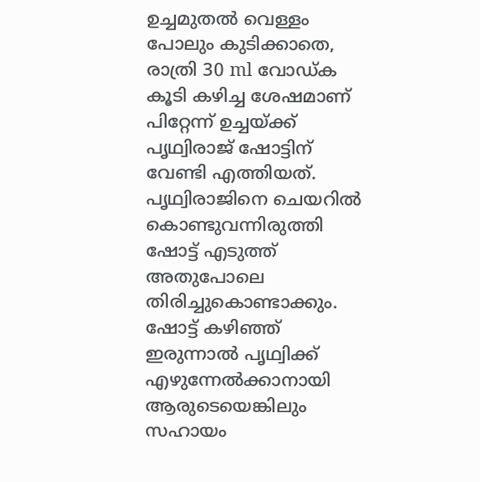ഉച്ചമുതൽ വെള്ളം പോലും കുടിക്കാതെ, രാത്രി 30 ml വോഡ്ക കൂടി കഴിച്ച ശേഷമാണ് പിറ്റേന്ന് ഉച്ചയ്ക്ക് പൃഥ്വിരാജ് ഷോട്ടിന് വേണ്ടി എത്തിയത്. പൃഥ്വിരാജിനെ ചെയറിൽ കൊണ്ടുവന്നിരുത്തി ഷോട്ട് എടുത്ത് അതുപോലെ തിരിച്ചുകൊണ്ടാക്കും. ഷോട്ട് കഴിഞ്ഞ് ഇരുന്നാൽ പൃഥ്വിക്ക് എഴുന്നേൽക്കാനായി ആരുടെയെങ്കിലും സഹായം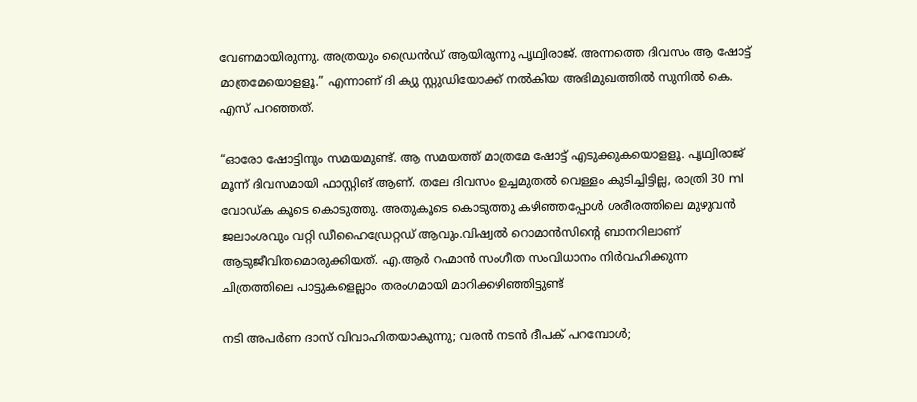വേണമായിരുന്നു. അത്രയും ഡ്രൈൻഡ് ആയിരുന്നു പൃഥ്വിരാജ്. അന്നത്തെ ദിവസം ആ ഷോട്ട് മാത്രമേയൊളളൂ.” എന്നാണ് ദി ക്യു സ്റ്റുഡിയോക്ക് നൽകിയ അഭിമുഖത്തിൽ സുനിൽ കെ. എസ് പറഞ്ഞത്.

“ഓരോ ഷോട്ടിനും സമയമുണ്ട്. ആ സമയത്ത് മാത്രമേ ഷോട്ട് എടുക്കുകയൊളളൂ. പൃഥ്വിരാജ് മൂന്ന് ദിവസമായി ഫാസ്റ്റിങ് ആണ്. തലേ ദിവസം ഉച്ചമുതൽ വെള്ളം കുടിച്ചിട്ടില്ല, രാത്രി 30 ml വോഡ്ക കൂടെ കൊടുത്തു. അതുകൂടെ കൊടുത്തു കഴിഞ്ഞപ്പോൾ ശരീരത്തിലെ മുഴുവൻ ജലാംശവും വറ്റി ഡീഹൈഡ്രേറ്റഡ് ആവും.വിഷ്വൽ റൊമാൻസിന്റെ ബാനറിലാണ് ആടുജീവിതമൊരുക്കിയത്. എ.ആർ റഹ്മാൻ സംഗീത സംവിധാനം നിർവഹിക്കുന്ന ചിത്രത്തിലെ പാട്ടുകളെല്ലാം തരംഗമായി മാറിക്കഴിഞ്ഞിട്ടുണ്ട്

നടി അപർണ ദാസ് വിവാഹിതയാകുന്നു; വരൻ നടൻ ദീപക് പറമ്പോൾ;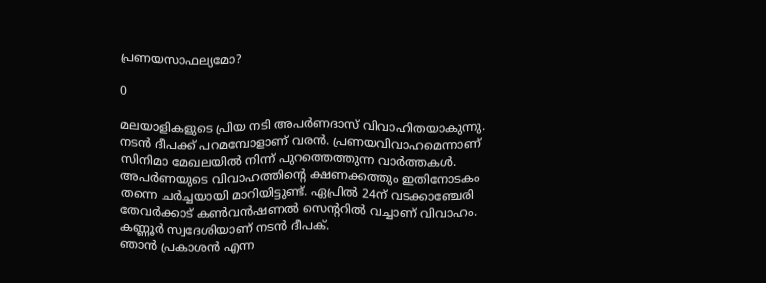പ്രണയസാഫല്യമോ?

0

മലയാളികളുടെ പ്രിയ നടി അപർണദാസ് വിവാഹിതയാകുന്നു. നടൻ ദീപക്ക് പറമമ്പോളാണ് വരൻ. പ്രണയവിവാഹമെന്നാണ് സിനിമാ മേഖലയിൽ നിന്ന് പുറത്തെത്തുന്ന വാർത്തകൾ. അപർണയുടെ വിവാഹത്തിന്റെ ക്ഷണക്കത്തും ഇതിനോടകം തന്നെ ചർച്ചയായി മാറിയിട്ടുണ്ട്. ഏപ്രിൽ 24ന് വടക്കാഞ്ചേരി തേവർക്കാട് കൺവൻഷണൽ സെന്ററിൽ വച്ചാണ് വിവാഹം. കണ്ണൂർ സ്വദേശിയാണ് നടൻ ദീപക്.
ഞാൻ പ്രകാശൻ എന്ന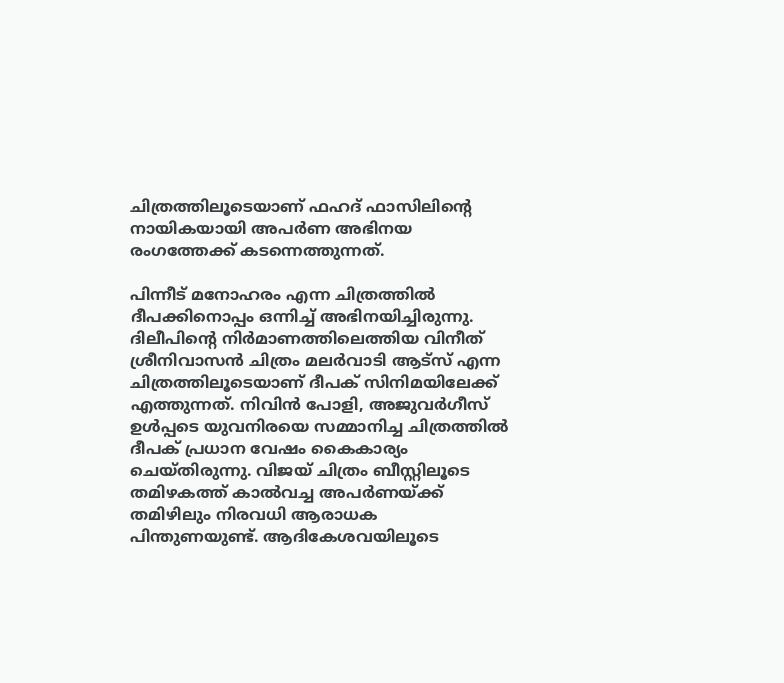ചിത്രത്തിലൂടെയാണ് ഫഹദ് ഫാസിലിന്റെ നായികയായി അപർണ അഭിനയ രംഗത്തേക്ക് കടന്നെത്തുന്നത്.

പിന്നീട് മനോഹരം എന്ന ചിത്രത്തിൽ ദീപക്കിനൊപ്പം ഒന്നിച്ച് അഭിനയിച്ചിരുന്നു. ദിലീപിന്റെ നിർമാണത്തിലെത്തിയ വിനീത് ശ്രീനിവാസൻ ചിത്രം മലർവാടി ആട്സ് എന്ന ചിത്രത്തിലൂടെയാണ് ദീപക് സിനിമയിലേക്ക് എത്തുന്നത്. നിവിൻ പോളി, അജുവർഗീസ് ഉൾപ്പടെ യുവനിരയെ സമ്മാനിച്ച ചിത്രത്തിൽ ദീപക് പ്രധാന വേഷം കൈകാര്യം ചെയ്തിരുന്നു. വിജയ് ചിത്രം ബീസ്റ്റിലൂടെ തമിഴകത്ത് കാൽവച്ച അപർണയ്ക്ക് തമിഴിലും നിരവധി ആരാധക പിന്തുണയുണ്ട്. ആദികേശവയിലൂടെ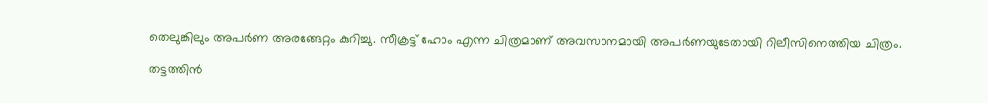തെലുങ്കിലും അപർണ അരങ്ങേറ്റം കുറിച്ചു. സീക്രട്ട് ഹോം എന്ന ചിത്രമാണ് അവസാനമായി അപർണയുടേതായി റിലീസിനെത്തിയ ചിത്രം.

തട്ടത്തിൻ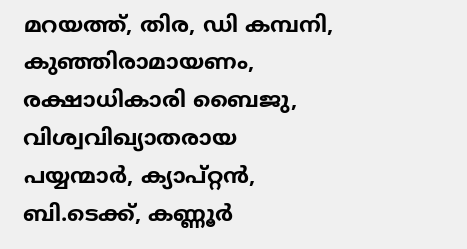മറയത്ത്, തിര, ഡി കമ്പനി, കുഞ്ഞിരാമായണം, രക്ഷാധികാരി ബൈജു, വിശ്വവിഖ്യാതരായ പയ്യന്മാർ, ക്യാപ്റ്റൻ, ബി.ടെക്ക്, കണ്ണൂർ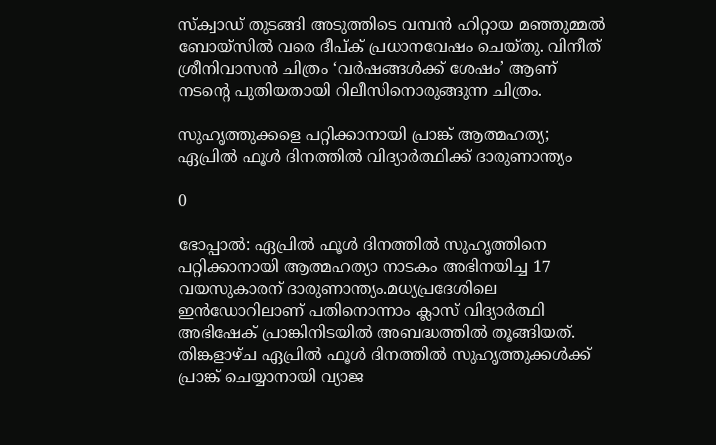സ്ക്വാഡ് തുടങ്ങി അടുത്തിടെ വമ്പൻ ഹിറ്റായ മഞ്ഞുമ്മൽ ബോയ്സിൽ വരെ ദീപ്ക് പ്രധാനവേഷം ചെയ്തു. വിനീത് ശ്രീനിവാസൻ ചിത്രം ‘വര്‍ഷങ്ങള്‍ക്ക് ശേഷം’ ആണ് നടന്റെ പുതിയതായി റിലീസിനൊരുങ്ങുന്ന ചിത്രം.

സുഹൃത്തുക്കളെ പറ്റിക്കാനായി പ്രാങ്ക് ആത്മഹത്യ; ഏപ്രിൽ ഫൂൾ ദിനത്തിൽ വിദ്യാർത്ഥിക്ക് ദാരുണാന്ത്യം

0

ഭോപ്പാൽ: ഏപ്രിൽ ഫൂൾ ദിനത്തിൽ സുഹൃത്തിനെ പറ്റിക്കാനായി ആത്മഹത്യാ നാടകം അഭിനയിച്ച 17 വയസുകാരന് ദാരുണാന്ത്യം.മധ്യപ്രദേശിലെ ഇൻഡോറിലാണ് പതിനൊന്നാം ക്ലാസ് വിദ്യാർത്ഥി അഭിഷേക് പ്രാങ്കിനിടയിൽ അബദ്ധത്തിൽ തൂങ്ങിയത്. തിങ്കളാഴ്ച ഏപ്രിൽ ഫൂൾ ദിനത്തിൽ സുഹൃത്തുക്കൾക്ക് പ്രാങ്ക് ചെയ്യാനായി വ്യാജ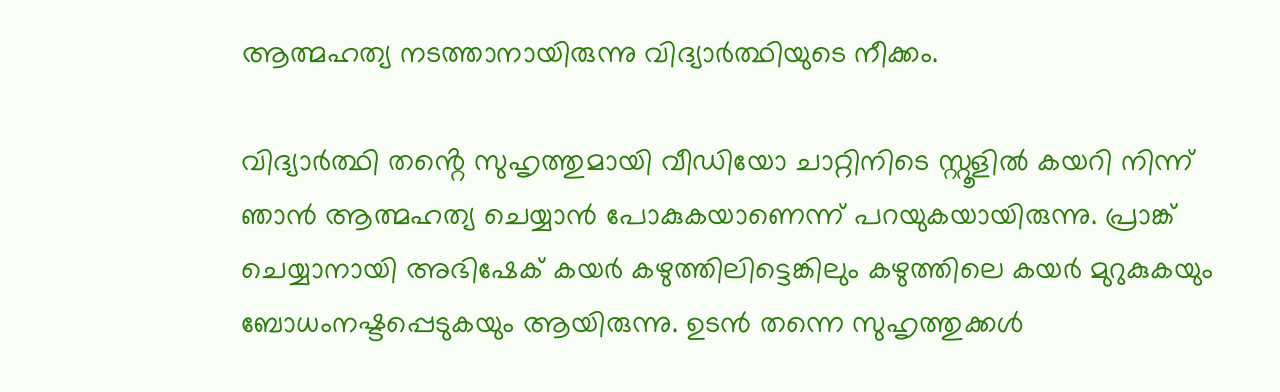ആത്മഹത്യ നടത്താനായിരുന്നു വിദ്യാർത്ഥിയുടെ നീക്കം.

വിദ്യാർത്ഥി തൻ്റെ സുഹൃത്തുമായി വീഡിയോ ചാറ്റിനിടെ സ്റ്റൂളിൽ കയറി നിന്ന് ഞാൻ ആത്മഹത്യ ചെയ്യാൻ പോകുകയാണെന്ന് പറയുകയായിരുന്നു. പ്രാങ്ക് ചെയ്യാനായി അഭിഷേക് കയർ കഴുത്തിലിട്ടെങ്കിലും കഴുത്തിലെ കയർ മുറുകുകയും ബോധംനഷ്ടപ്പെടുകയും ആയിരുന്നു. ഉടൻ തന്നെ സുഹൃത്തുക്കൾ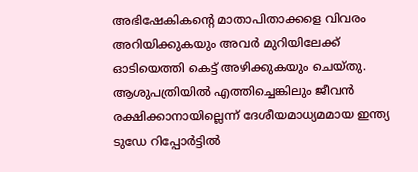അഭിഷേകികന്റെ മാതാപിതാക്കളെ വിവരം അറിയിക്കുകയും അവർ മുറിയിലേക്ക് ഓടിയെത്തി കെട്ട് അഴിക്കുകയും ചെയ്തു. ആശുപത്രിയിൽ എത്തിച്ചെങ്കിലും ജീവൻ രക്ഷിക്കാനായില്ലെന്ന് ദേശീയമാധ്യമമായ ഇന്ത്യ ടുഡേ റിപ്പോർട്ടിൽ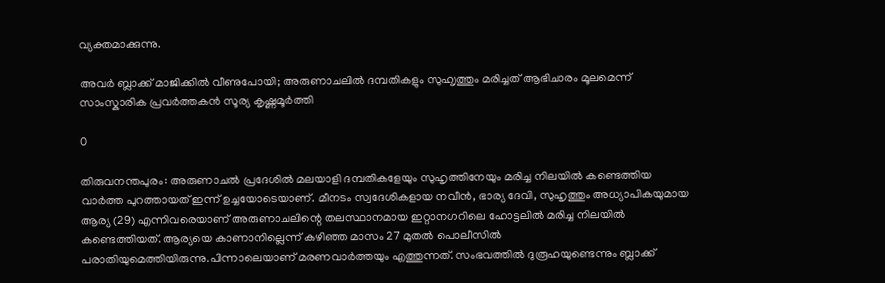വ്യക്തമാക്കുന്നു.

അവർ ബ്ലാക്ക് മാജിക്കിൽ വീണുപോയി; അരുണാചലിൽ ദമ്പതികളും സുഹ‍ൃത്തും മരിച്ചത് ആഭിചാരം മൂലമെന്ന് സാംസ്കാരിക പ്രവർത്തകൻ സൂര്യ കൃഷ്ണമൂർത്തി

0

തിരുവനന്തപുരം: അരുണാചൽ പ്രദേശിൽ മലയാളി ദമ്പതികളേയും സുഹൃത്തിനേയും മരിച്ച നിലയിൽ കണ്ടെത്തിയ വാർത്ത പുറത്തായത് ഇന്ന് ഉച്ചയോടെയാണ്. മീനടം സ്വദേശികളായ നവീൻ, ഭാര്യ ദേവി, സുഹൃത്തും അധ്യാപികയുമായ ആര്യ (29) എന്നിവരെയാണ് അരുണാചലിന്റെ തലസ്ഥാനമായ ഇറ്റാനഗറിലെ ഹോട്ടലിൽ മരിച്ച നിലയിൽ കണ്ടെത്തിയത്. ആര്യയെ കാണാനില്ലെന്ന് കഴിഞ്ഞ മാസം 27 മുതൽ പൊലീസിൽ പരാതിയുമെത്തിയിരുന്നു.പിന്നാലെയാണ് മരണവാർത്തയും എത്തുന്നത്. സംഭവത്തിൽ ദുരൂഹയുണ്ടെന്നും ബ്ലാക്ക്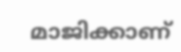മാജിക്കാണ്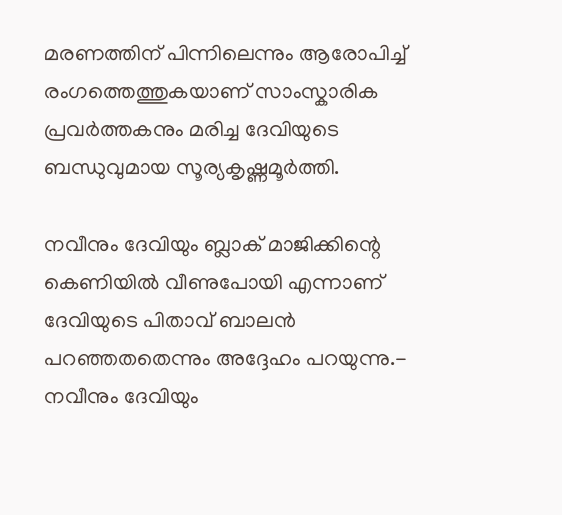മരണത്തിന് പിന്നിലെന്നും ആരോപിച്ച് രംഗത്തെത്തുകയാണ് സാംസ്കാരിക പ്രവർത്തകനും മരിച്ച ദേവിയുടെ ബന്ധുവുമായ സൂര്യകൃഷ്ണമൂർത്തി.

നവീനും ദേവിയും ബ്ലാക് മാജിക്കിന്റെ കെണിയിൽ വീണുപോയി എന്നാണ് ദേവിയുടെ പിതാവ് ബാലൻ പറഞ്ഞതതെന്നും അദ്ദേഹം പറയുന്നു.-
നവീനും ദേവിയും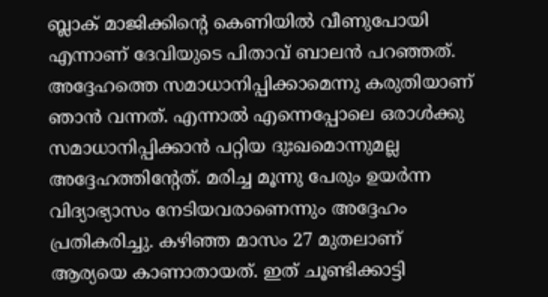ബ്ലാക് മാജിക്കിന്റെ കെണിയിൽ വീണുപോയി എന്നാണ് ദേവിയുടെ പിതാവ് ബാലൻ പറഞ്ഞത്. അദ്ദേഹത്തെ സമാധാനിപ്പിക്കാമെന്നു കരുതിയാണ് ഞാൻ വന്നത്. എന്നാൽ എന്നെപ്പോലെ ഒരാൾക്കു സമാധാനിപ്പിക്കാൻ പറ്റിയ ദുഃഖമൊന്നുമല്ല അദ്ദേഹത്തിന്റേത്. മരിച്ച മൂന്നു പേരും ഉയർന്ന വിദ്യാഭ്യാസം നേടിയവരാണെന്നും അദ്ദേഹം പ്രതികരിച്ചു. കഴിഞ്ഞ മാസം 27 മുതലാണ് ആര്യയെ കാണാതായത്. ഇത് ചൂണ്ടിക്കാട്ടി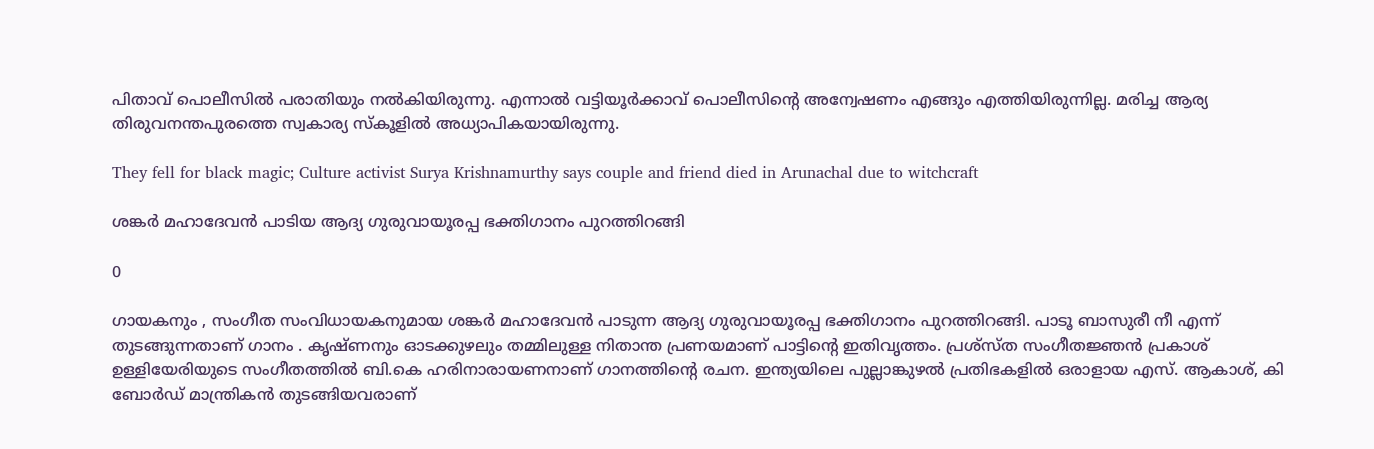പിതാവ് പൊലീസിൽ പരാതിയും നൽകിയിരുന്നു. എന്നാൽ വട്ടിയൂർക്കാവ് പൊലീസിന്റെ അന്വേഷണം എങ്ങും എത്തിയിരുന്നില്ല. മരിച്ച ആര്യ തിരുവനന്തപുരത്തെ സ്വകാര്യ സ്കൂളിൽ അധ്യാപികയായിരുന്നു.

They fell for black magic; Culture activist Surya Krishnamurthy says couple and friend died in Arunachal due to witchcraft

ശങ്കർ മഹാദേവൻ പാടിയ ആദ്യ ഗുരുവായൂരപ്പ ഭക്തിഗാനം പുറത്തിറങ്ങി

0

ഗായകനും , സംഗീത സംവിധായകനുമായ ശങ്കർ മഹാദേവൻ പാടുന്ന ആദ്യ ഗുരുവായൂരപ്പ ഭക്തിഗാനം പുറത്തിറങ്ങി. പാടൂ ബാസുരീ നീ എന്ന് തുടങ്ങുന്നതാണ് ഗാനം . കൃഷ്ണനും ഓടക്കുഴലും തമ്മിലുള്ള നിതാന്ത പ്രണയമാണ് പാട്ടിൻ്റെ ഇതിവൃത്തം. പ്രശ്സ്ത സംഗീതജ്ഞൻ പ്രകാശ് ഉള്ളിയേരിയുടെ സംഗീതത്തിൽ ബി.കെ ഹരിനാരായണനാണ് ഗാനത്തിൻ്റെ രചന. ഇന്ത്യയിലെ പുല്ലാങ്കുഴൽ പ്രതിഭകളിൽ ഒരാളായ എസ്. ആകാശ്, കി ബോർഡ് മാന്ത്രികൻ തുടങ്ങിയവരാണ്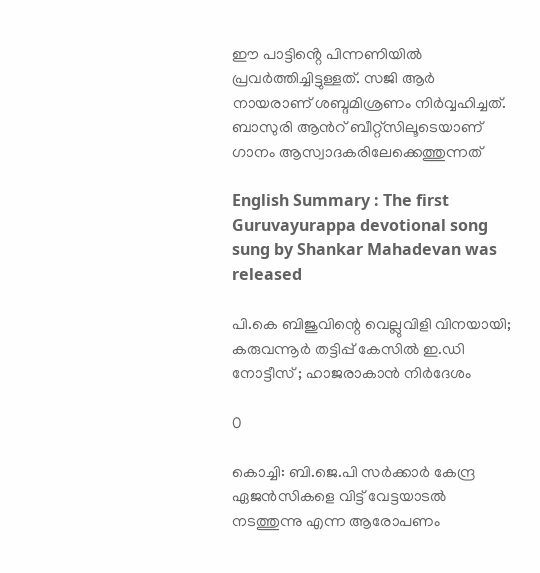ഈ പാട്ടിൻ്റെ പിന്നണിയിൽ പ്രവർത്തിച്ചിട്ടുള്ളത്. സജി ആർ നായരാണ് ശബ്ദമിശ്രണം നിർവ്വഹിച്ചത്. ബാസുരി ആൻറ് ബീറ്റ്സിലൂടെയാണ് ഗാനം ആസ്വാദകരിലേക്കെത്തുന്നത്

English Summary : The first Guruvayurappa devotional song sung by Shankar Mahadevan was released

പി.കെ ബിജുവിന്റെ വെല്ലുവിളി വിനയായി; കരുവന്നൂർ തട്ടിപ്പ് കേസിൽ ഇ.ഡി നോട്ടീസ് ; ഹാജരാകാൻ നിർദേശം

0

കൊച്ചി: ബി.ജെ.പി സർക്കാർ കേന്ദ്ര ഏജൻസികളെ വിട്ട് വേട്ടയാടൽ നടത്തുന്നു എന്ന ആരോപണം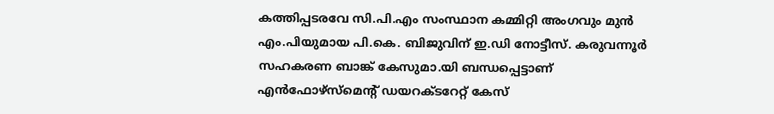കത്തിപ്പടരവേ സി.പി.എം സംസ്ഥാന കമ്മിറ്റി അംഗവും മുൻ എം.പിയുമായ പി.കെ. ബിജുവിന് ഇ.ഡി നോട്ടീസ്. കരുവന്നൂർ സഹകരണ ബാങ്ക് കേസുമാ.യി ബന്ധപ്പെട്ടാണ് എൻഫോഴ്സ്മെന്റ് ഡയറക്ടറേറ്റ് കേസ്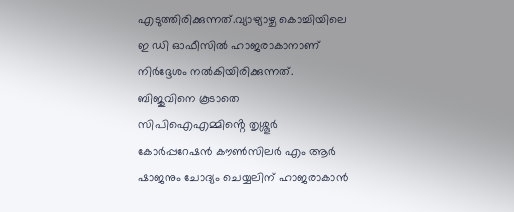എടുത്തിരിക്കുന്നത്.വ്യാഴ്യാഴ്ച കൊച്ചിയിലെ ഇ ഡി ഓഫീസിൽ ഹാജരാകാനാണ് നിർദ്ദേശം നൽകിയിരിക്കുന്നത്. ബിജുവിനെ കൂടാതെ സിപിഐഎമ്മിൻ്റെ തൃശ്ശൂർ കോർപ്പറേഷൻ കൗൺസിലർ എം ആർ ഷാജനും ചോദ്യം ചെയ്യലിന് ഹാജരാകാൻ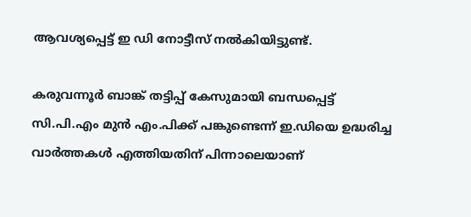ആവശ്യപ്പെട്ട് ഇ ഡി നോട്ടീസ് നൽകിയിട്ടുണ്ട്.

കരുവന്നൂർ ബാങ്ക് തട്ടിപ്പ് കേസുമായി ബന്ധപ്പെട്ട് സി.പി.എം മുൻ എം.പിക്ക് പങ്കുണ്ടെന്ന് ഇ.ഡിയെ ഉദ്ധരിച്ച വാർത്തകൾ എത്തിയതിന് പിന്നാലെയാണ്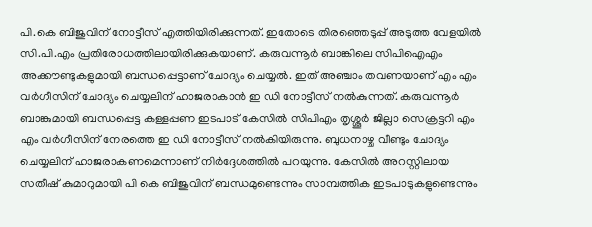പി.കെ ബിജുവിന് നോട്ടീസ് എത്തിയിരിക്കുന്നത്. ഇതോടെ തിരഞ്ഞെടുപ്പ് അടുത്ത വേളയിൽ സി.പി.എം പ്രതിരോധത്തിലായിരിക്കുകയാണ്. കരുവന്നൂർ ബാങ്കിലെ സിപിഐഎം അക്കൗണ്ടുകളുമായി ബന്ധപ്പെട്ടാണ് ചോദ്യം ചെയ്യൽ. ഇത് അഞ്ചാം തവണയാണ് എം എം വർഗീസിന് ചോദ്യം ചെയ്യലിന് ഹാജരാകാൻ ഇ ഡി നോട്ടീസ് നൽകുന്നത്. കരുവന്നൂർ ബാങ്കുമായി ബന്ധപ്പെട്ട കള്ളപ്പണ ഇടപാട് കേസിൽ സിപിഎം തൃശ്ശൂർ ജില്ലാ സെക്രട്ടറി എം എം വർഗീസിന് നേരത്തെ ഇ ഡി നോട്ടീസ് നൽകിയിരുന്നു. ബുധനാഴ്ച വീണ്ടും ചോദ്യം ചെയ്യലിന് ഹാജരാകണമെന്നാണ് നിർദ്ദേശത്തിൽ പറയുന്നു. കേസിൽ അറസ്റ്റിലായ സതീഷ് കുമാറുമായി പി കെ ബിജുവിന് ബന്ധമുണ്ടെന്നും സാമ്പത്തിക ഇടപാടുകളുണ്ടെന്നും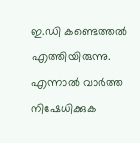ഇ.ഡി കണ്ടെത്തൽ എത്തിയിരുന്നു. എന്നാൽ വാർത്ത നിഷേധിക്കുക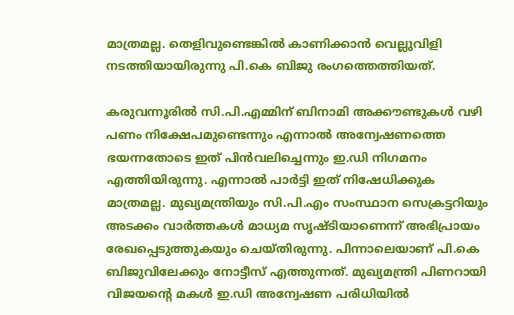മാത്രമല്ല. തെളിവുണ്ടെങ്കിൽ കാണിക്കാൻ വെല്ലുവിളി നടത്തിയായിരുന്നു പി.കെ ബിജു രംഗത്തെത്തിയത്.

കരുവന്നൂരിൽ സി.പി.എമ്മിന് ബിനാമി അക്കൗണ്ടുകൾ വഴി പണം നിക്ഷേപമുണ്ടെന്നും എന്നാൽ അന്വേഷണത്തെ ഭയന്നതോടെ ഇത് പിൻവലിച്ചെന്നും ഇ.ഡി നിഗമനം എത്തിയിരുന്നു. എന്നാൽ പാർട്ടി ഇത് നിഷേധിക്കുക മാത്രമല്ല. മുഖ്യമന്ത്രിയും സി.പി.എം സംസ്ഥാന സെക്രട്ടറിയും അടക്കം വാർത്തകൾ മാധ്യമ സൃഷ്ടിയാണെന്ന് അഭിപ്രായം രേഖപ്പെടുത്തുകയും ചെയ്തിരുന്നു. പിന്നാലെയാണ് പി.കെ ബിജുവിലേക്കും നോട്ടീസ് എത്തുന്നത്. മുഖ്യമന്ത്രി പിണറായി വിജയന്റെ മകൾ ഇ.ഡി അന്വേഷണ പരിധിയിൽ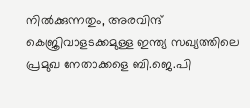നിൽക്കുന്നതും, അരവിന്ദ് കെജ്രിവാളടക്കമുള്ള ഇന്ത്യ സഖ്യത്തിലെ പ്രമുഖ നേതാക്കളെ ബി.ജെ.പി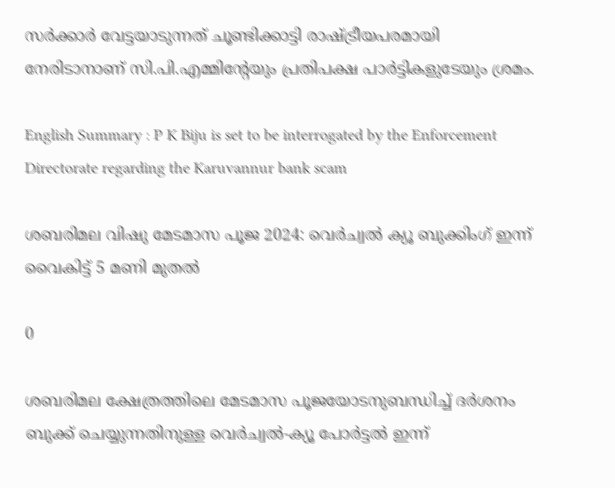സർക്കാർ വേട്ടയാടുന്നത് ചൂണ്ടിക്കാട്ടി രാഷ്ട്രീയപരമായി നേരിടാനാണ് സി.പി.എമ്മിന്റേയും പ്രതിപക്ഷ പാർട്ടികളുടേയും ശ്രമം.

English Summary : P K Biju is set to be interrogated by the Enforcement Directorate regarding the Karuvannur bank scam

ശബരിമല വിഷു മേടമാസ പൂജ 2024: വെർച്വൽ ക്യൂ ബുക്കിംഗ് ഇന്ന് വൈകിട്ട് 5 മണി മുതൽ

0

ശബരിമല ക്ഷേത്രത്തിലെ മേടമാസ പൂജയോടനുബന്ധിച്ച് ദർശനം ബുക്ക് ചെയ്യുന്നതിനുള്ള വെർച്വൽ-ക്യൂ പോർട്ടൽ ഇന്ന്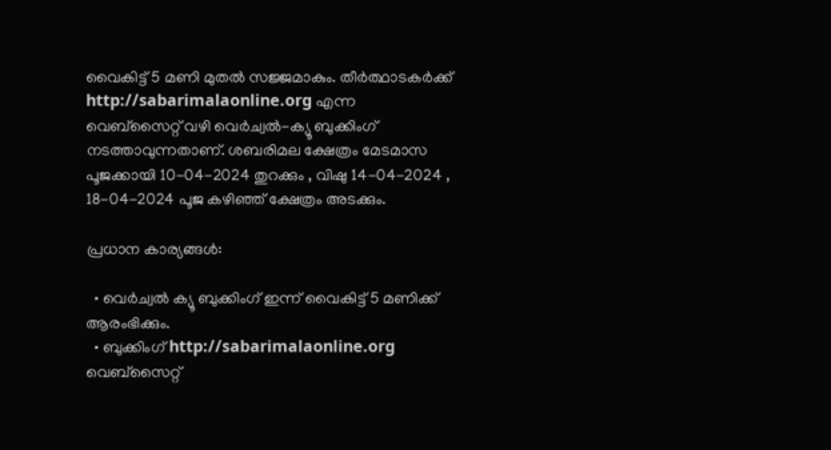വൈകിട്ട് 5 മണി മുതൽ സജ്ജമാകും. തീർത്ഥാടകർക്ക് http://sabarimalaonline.org എന്ന വെബ്സൈറ്റ് വഴി വെർച്വൽ-ക്യൂ ബുക്കിംഗ് നടത്താവുന്നതാണ്. ശബരിമല ക്ഷേത്രം മേടമാസ പൂജക്കായി 10-04-2024 തുറക്കും , വിഷു 14-04-2024 , 18-04-2024 പൂജ കഴിഞ്ഞ് ക്ഷേത്രം അടക്കും.

പ്രധാന കാര്യങ്ങൾ:

  • വെർച്വൽ ക്യൂ ബുക്കിംഗ് ഇന്ന് വൈകിട്ട് 5 മണിക്ക് ആരംഭിക്കും.
  • ബുക്കിംഗ് http://sabarimalaonline.org വെബ്സൈറ്റ്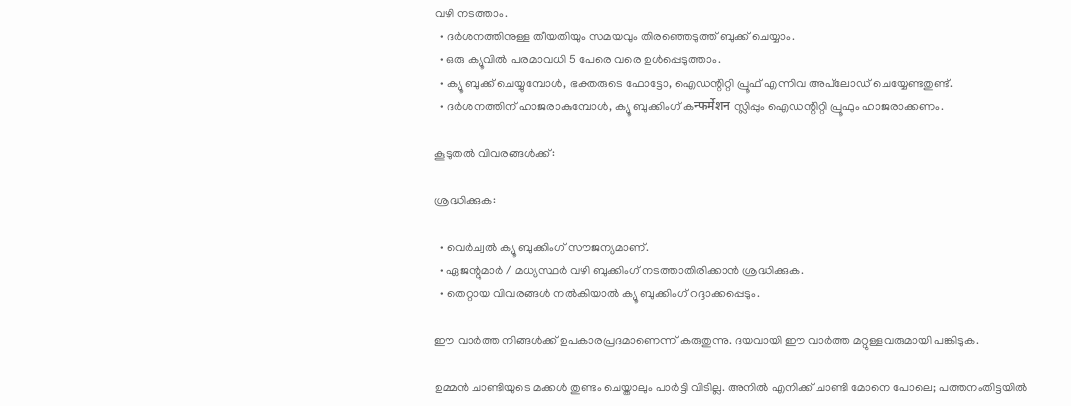വഴി നടത്താം.
  • ദർശനത്തിനുള്ള തീയതിയും സമയവും തിരഞ്ഞെടുത്ത് ബുക്ക് ചെയ്യാം.
  • ഒരു ക്യൂവിൽ പരമാവധി 5 പേരെ വരെ ഉൾപ്പെടുത്താം.
  • ക്യൂ ബുക്ക് ചെയ്യുമ്പോൾ, ഭക്തരുടെ ഫോട്ടോ, ഐഡന്റിറ്റി പ്രൂഫ് എന്നിവ അപ്‌ലോഡ് ചെയ്യേണ്ടതുണ്ട്.
  • ദർശനത്തിന് ഹാജരാകുമ്പോൾ, ക്യൂ ബുക്കിംഗ് കन्फर्मेशन സ്ലിപ്പും ഐഡന്റിറ്റി പ്രൂഫും ഹാജരാക്കണം.

കൂടുതൽ വിവരങ്ങൾക്ക്:

ശ്രദ്ധിക്കുക:

  • വെർച്വൽ ക്യൂ ബുക്കിംഗ് സൗജന്യമാണ്.
  • ഏജന്റുമാർ / മധ്യസ്ഥർ വഴി ബുക്കിംഗ് നടത്താതിരിക്കാൻ ശ്രദ്ധിക്കുക.
  • തെറ്റായ വിവരങ്ങൾ നൽകിയാൽ ക്യൂ ബുക്കിംഗ് റദ്ദാക്കപ്പെടും.

ഈ വാർത്ത നിങ്ങൾക്ക് ഉപകാരപ്രദമാണെന്ന് കരുതുന്നു. ദയവായി ഈ വാർത്ത മറ്റുള്ളവരുമായി പങ്കിടുക.

ഉമ്മൻ ചാണ്ടിയുടെ മക്കൾ തുണ്ടം ചെയ്താലും പാർട്ടി വിടില്ല. അനിൽ എനിക്ക് ചാണ്ടി മോനെ പോലെ; പത്തനംതിട്ടയിൽ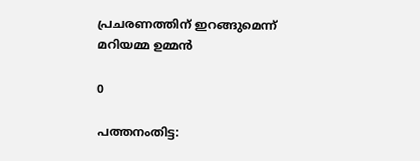പ്രചരണത്തിന് ഇറങ്ങുമെന്ന് മറിയമ്മ ഉമ്മൻ

0

പത്തനംതിട്ട: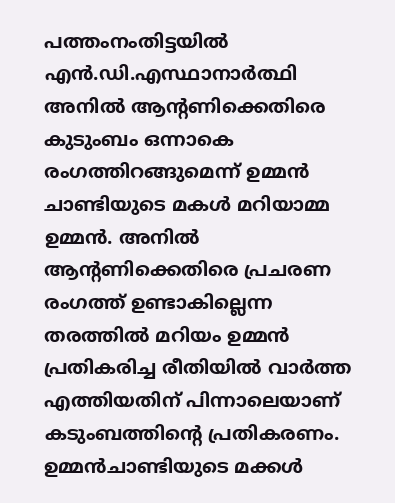പത്തംനംതിട്ടയിൽ എൻ.ഡി.എസ്ഥാനാർത്ഥി അനിൽ ആന്റണിക്കെതിരെ കുടുംബം ഒന്നാകെ രംഗത്തിറങ്ങുമെന്ന് ഉമ്മൻ ചാണ്ടിയുടെ മകൾ മറിയാമ്മ ഉമ്മൻ. അനിൽ ആന്റണിക്കെതിരെ പ്രചരണ രംഗത്ത് ഉണ്ടാകില്ലെന്ന തരത്തിൽ മറിയം ഉമ്മൻ പ്രതികരിച്ച രീതിയിൽ വാർത്ത എത്തിയതിന് പിന്നാലെയാണ് കടുംബത്തിന്റെ പ്രതികരണം. ഉമ്മൻചാണ്ടിയുടെ മക്കൾ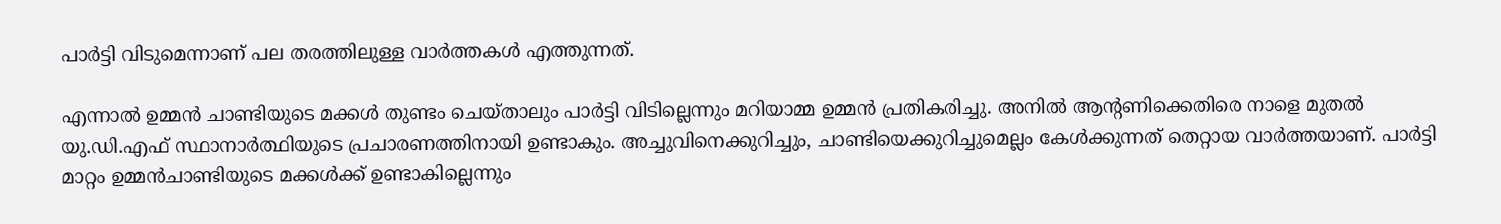പാർട്ടി വിടുമെന്നാണ് പല തരത്തിലുള്ള വാർത്തകൾ എത്തുന്നത്.

എന്നാൽ ഉമ്മൻ ചാണ്ടിയുടെ മക്കൾ തുണ്ടം ചെയ്താലും പാർട്ടി വിടില്ലെന്നും മറിയാമ്മ ഉമ്മൻ പ്രതികരിച്ചു. അനിൽ ആന്റണിക്കെതിരെ നാളെ മുതൽ യു.ഡി.എഫ് സ്ഥാനാർത്ഥിയുടെ പ്രചാരണത്തിനായി ഉണ്ടാകും. അച്ചുവിനെക്കുറിച്ചും, ചാണ്ടിയെക്കുറിച്ചുമെല്ലം കേൾക്കുന്നത് തെറ്റായ വാർത്തയാണ്. പാർട്ടി മാറ്റം ഉമ്മൻചാണ്ടിയുടെ മക്കൾക്ക് ഉണ്ടാകില്ലെന്നും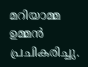മറിയാമ്മ ഉമ്മൻ പ്രചികരിച്ചു.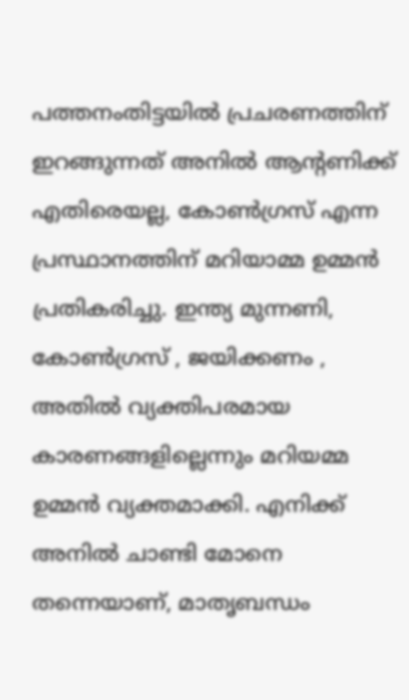പത്തനംതിട്ടയിൽ പ്രചരണത്തിന് ഇറങ്ങുന്നത് അനിൽ ആന്റണിക്ക് എതിരെയല്ല, കോൺഗ്രസ് എന്ന പ്രസ്ഥാനത്തിന് മറിയാമ്മ ഉമ്മൻ പ്രതികരിച്ചു. ഇന്ത്യ മുന്നണി, കോൺഗ്രസ് , ജയിക്കണം , അതിൽ വ്യക്തിപരമായ കാരണങ്ങളില്ലെന്നും മറിയമ്മ ഉമ്മൻ വ്യക്തമാക്കി. എനിക്ക് അനിൽ ചാണ്ടി മോനെ തന്നെയാണ്, മാതൃബന്ധം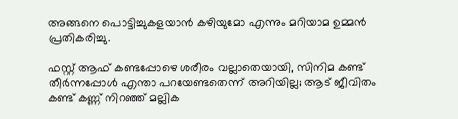അങ്ങനെ പൊട്ടിച്ചുകളയാൻ കഴിയുമോ എന്നും മറിയാമ ഉമ്മൻ പ്രതികരിച്ചു.

ഫസ്റ്റ് ആഫ് കണ്ടപ്പോഴെ ശരീരം വല്ലാതെയായി, സിനിമ കണ്ട് തീർന്നപ്പോൾ എന്താ പറയേണ്ടതെന്ന് അറിയില്ല; ആട് ജീവിതം കണ്ട് കണ്ണ് നിറഞ്ഞ് മല്ലിക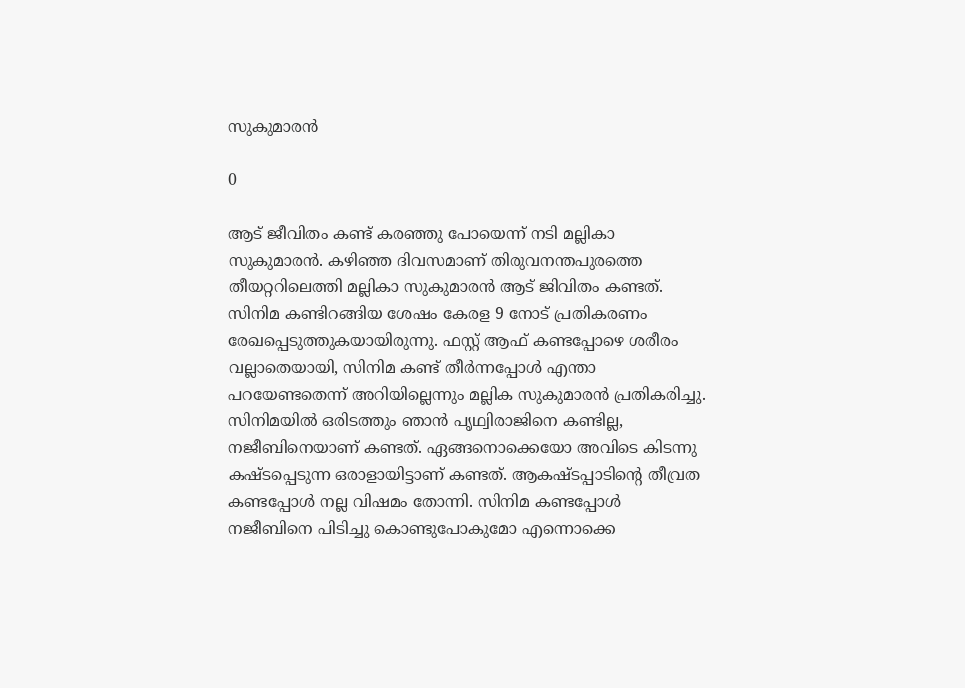സുകുമാരൻ

0

ആട് ജീവിതം കണ്ട് കരഞ്ഞു പോയെന്ന് നടി മല്ലികാ സുകുമാരൻ. കഴിഞ്ഞ ദിവസമാണ് തിരുവനന്തപുരത്തെ തീയറ്ററിലെത്തി മല്ലികാ സുകുമാരൻ ആട് ജിവിതം കണ്ടത്. സിനിമ കണ്ടിറങ്ങിയ ശേഷം കേരള 9 നോട് പ്രതികരണം രേഖപ്പെടുത്തുകയായിരുന്നു. ഫസ്റ്റ് ആഫ് കണ്ടപ്പോഴെ ശരീരം വല്ലാതെയായി, സിനിമ കണ്ട് തീർന്നപ്പോൾ എന്താ പറയേണ്ടതെന്ന് അറിയില്ലെന്നും മല്ലിക സുകുമാരൻ പ്രതികരിച്ചു. സിനിമയിൽ ഒരിടത്തും ഞാൻ പൃഥ്വിരാജിനെ കണ്ടില്ല, നജീബിനെയാണ് കണ്ടത്. ഏങ്ങനൊക്കെയോ അവിടെ കിടന്നു കഷ്ടപ്പെടുന്ന ഒരാളായിട്ടാണ് കണ്ടത്. ആകഷ്ടപ്പാടിന്റെ തീവ്രത കണ്ടപ്പോൾ നല്ല വിഷമം തോന്നി. സിനിമ കണ്ടപ്പോൾ നജീബിനെ പിടിച്ചു കൊണ്ടുപോകുമോ എന്നൊക്കെ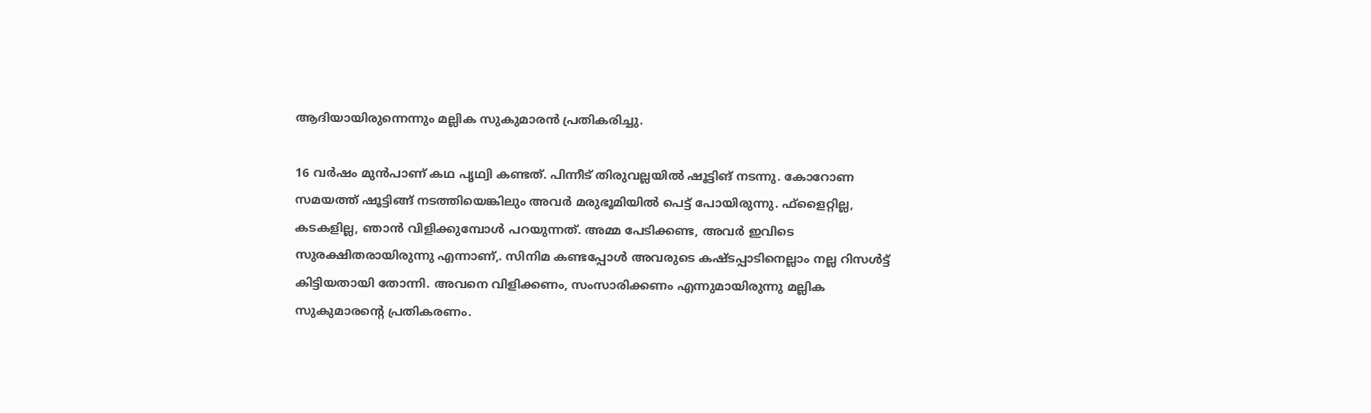ആദിയായിരുന്നെന്നും മല്ലിക സുകുമാരൻ പ്രതികരിച്ചു.

16 വർഷം മുൻപാണ് കഥ പൃഥ്വി കണ്ടത്. പിന്നീട് തിരുവല്ലയിൽ ഷൂട്ടിങ് നടന്നു. കോറോണ സമയത്ത് ഷൂട്ടിങ്ങ് നടത്തിയെങ്കിലും അവർ മരുഭൂമിയിൽ പെട്ട് പോയിരുന്നു. ഫ്ളൈറ്റില്ല, കടകളില്ല, ഞാൻ വിളിക്കുമ്പോൾ പറയുന്നത്. അമ്മ പേടിക്കണ്ട, അവർ ഇവിടെ സുരക്ഷിതരായിരുന്നു എന്നാണ്,. സിനിമ കണ്ടപ്പോൾ അവരുടെ കഷ്ടപ്പാടിനെല്ലാം നല്ല റിസൾട്ട് കിട്ടിയതായി തോന്നി. അവനെ വിളിക്കണം, സംസാരിക്കണം എന്നുമായിരുന്നു മല്ലിക സുകുമാരന്റെ പ്രതികരണം.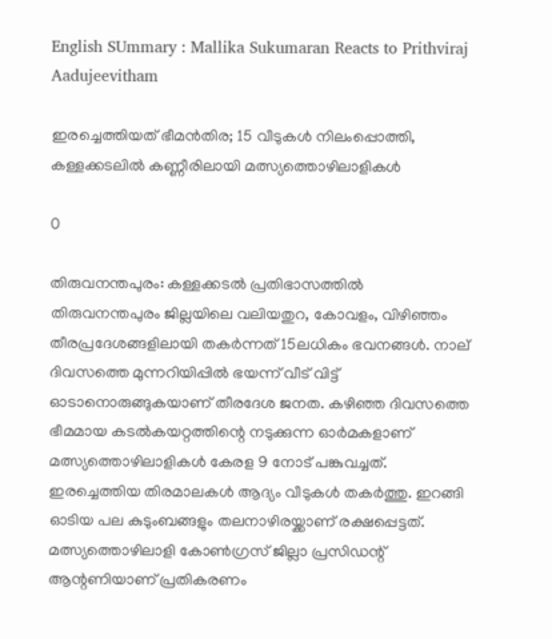English SUmmary : Mallika Sukumaran Reacts to Prithviraj Aadujeevitham

ഇരച്ചെത്തിയത് ഭീമൻതിര; 15 വീടുകൾ നിലംപ്പൊത്തി, കള്ളക്കടലിൽ കണ്ണീരിലായി മത്സ്യത്തൊഴിലാളികൾ

0

തിരുവനന്തപുരം: കള്ളക്കടൽ പ്രതിഭാസത്തിൽ തിരുവനന്തപുരം ജില്ലയിലെ വലിയതുറ, കോവളം, വിഴിഞ്ഞം തീരപ്രദേശങ്ങളിലായി തകർന്നത് 15ലധികം ഭവനങ്ങൾ. നാല് ദിവസത്തെ മുന്നറിയിപ്പിൽ ഭയന്ന് വീട് വിട്ട് ഓടാനൊരുങ്ങുകയാണ് തീരദേശ ജനത. കഴിഞ്ഞ ദിവസത്തെ ഭീമമായ കടൽകയറ്റത്തിന്റെ നടുക്കുന്ന ഓർമകളാണ് മത്സ്യത്തൊഴിലാളികൾ കേരള 9 നോട് പങ്കുവച്ചത്. ഇരച്ചെത്തിയ തിരമാലകൾ ആദ്യം വീടുകൾ തകർത്തു. ഇറങ്ങി ഓടിയ പല കുടുംബങ്ങളും തലനാഴിരയ്ക്കാണ് രക്ഷപ്പെട്ടത്. മത്സ്യത്തൊഴിലാളി കോൺഗ്രസ് ജില്ലാ പ്രസിഡന്റ് ആന്റണിയാണ് പ്രതികരണം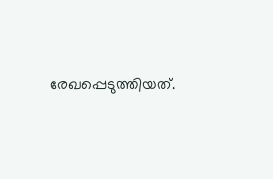രേഖപ്പെടുത്തിയത്.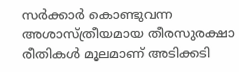സർക്കാർ കൊണ്ടുവന്ന അശാസ്ത്രീയമായ തീരസുരക്ഷാ രീതികൾ മൂലമാണ് അടിക്കടി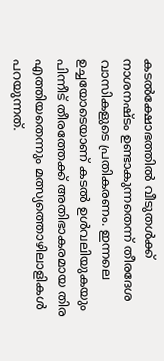കടൽക്ഷോഭത്തിൽ വീടുതൾക്ക് നാശനഷ്ടം ഉണ്ടാകുന്നതെന്ന് തീരദേശ വാസികളുടെ പ്രതികരണം. ഇന്നലെ ഉച്ചയോടെയാണ് കടൽ ഉൾവലിയുകയും പിന്നീട് തീരത്തേക്ക് അതിഭാകരമായ തിര എത്തിയതെന്നും മത്സ്യത്തൊഴിലാളികൾ പറയുന്നത്.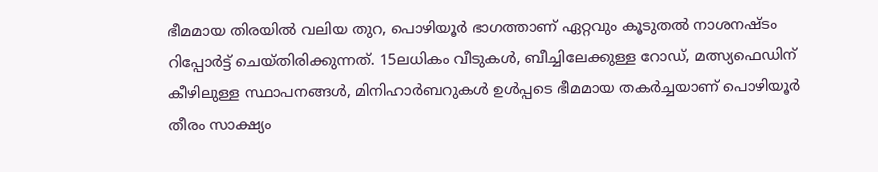ഭീമമായ തിരയിൽ വലിയ തുറ, പൊഴിയൂർ ഭാഗത്താണ് ഏറ്റവും കൂടുതൽ നാശനഷ്ടം റിപ്പോർട്ട് ചെയ്തിരിക്കുന്നത്. 15ലധികം വീടുകൾ, ബീച്ചിലേക്കുള്ള റോഡ്, മത്സ്യഫെഡിന് കീഴിലുള്ള സ്ഥാപനങ്ങൾ, മിനിഹാർബറുകൾ ഉൾപ്പടെ ഭീമമായ തകർച്ചയാണ് പൊഴിയൂർ തീരം സാക്ഷ്യം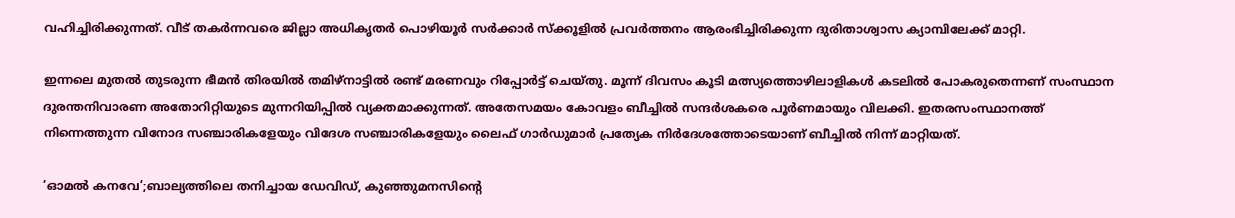വഹിച്ചിരിക്കുന്നത്. വീട് തകർന്നവരെ ജില്ലാ അധികൃതർ പൊഴിയൂർ സർക്കാർ സ്ക്കൂളിൽ പ്രവർത്തനം ആരംഭിച്ചിരിക്കുന്ന ദുരിതാശ്വാസ ക്യാമ്പിലേക്ക് മാറ്റി.

ഇന്നലെ മുതൽ തുടരുന്ന ഭീമൻ തിരയിൽ തമിഴ്നാട്ടിൽ രണ്ട് മരണവും റിപ്പോർട്ട് ചെയ്തു. മൂന്ന് ദിവസം കൂടി മത്സ്യത്തൊഴിലാളികൾ കടലിൽ പോകരുതെന്നണ് സംസ്ഥാന ദുരന്തനിവാരണ അതോറിറ്റിയുടെ മുന്നറിയിപ്പിൽ വ്യക്തമാക്കുന്നത്. അതേസമയം കോവളം ബീച്ചിൽ സന്ദർശകരെ പൂർണമായും വിലക്കി. ഇതരസംസ്ഥാനത്ത് നിന്നെത്തുന്ന വിനോദ സഞ്ചാരികളേയും വിദേശ സഞ്ചാരികളേയും ലൈഫ് ഗാർഡുമാർ പ്രത്യേക നിർദേശത്തോടെയാണ് ബീച്ചിൽ നിന്ന് മാറ്റിയത്.

‘ഓമൽ കനവേ’;ബാല്യത്തിലെ തനിച്ചായ ഡേവിഡ്, കുഞ്ഞുമനസിന്റെ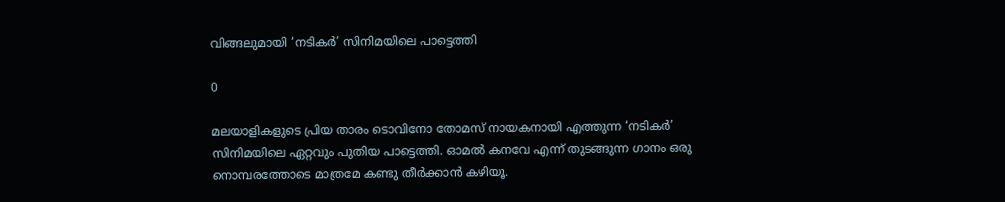വിങ്ങലുമായി ‘നടിക‍ർ’ സിനിമയിലെ പാട്ടെത്തി

0

മലയാളികളുടെ പ്രിയ താരം ടൊവിനോ തോമസ് നായകനായി എത്തുന്ന ‘നടികർ’ സിനിമയിലെ ഏറ്റവും പുതിയ പാട്ടെത്തി. ഓമൽ കനവേ എന്ന് തുടങ്ങുന്ന ഗാനം ഒരു നൊമ്പരത്തോടെ മാത്രമേ കണ്ടു തീ‍ർക്കാൻ കഴിയൂ.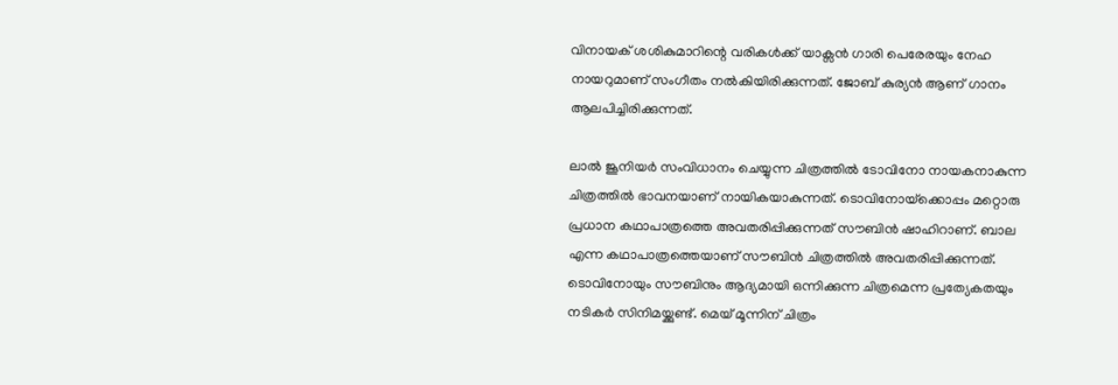വിനായക് ശശികുമാറിന്റെ വരികൾക്ക് യാക്സൻ ഗാരി പെരേരയും നേഹ നായറുമാണ് സംഗീതം നൽകിയിരിക്കുന്നത്. ജോബ് കുര്യൻ ആണ് ഗാനം ആലപിച്ചിരിക്കുന്നത്.

ലാൽ ജൂനിയർ സംവിധാനം ചെയ്യുന്ന ചിത്രത്തിൽ ടോവിനോ നായകനാകുന്ന ചിത്രത്തിൽ ഭാവനയാണ് നായികയാകുന്നത്. ടൊവിനോയ്‌ക്കൊപ്പം മറ്റൊരു പ്രധാന കഥാപാത്രത്തെ അവതരിപ്പിക്കുന്നത് സൗബിന്‍ ഷാഹിറാണ്. ബാല എന്ന കഥാപാത്രത്തെയാണ് സൗബിന്‍ ചിത്രത്തില്‍ അവതരിപ്പിക്കുന്നത്. ടൊവിനോയും സൗബിനും ആദ്യമായി ഒന്നിക്കുന്ന ചിത്രമെന്ന പ്രത്യേകതയും നടികര്‍ സിനിമയ്ക്കുണ്ട്. മെയ് മൂന്നിന് ചിത്രം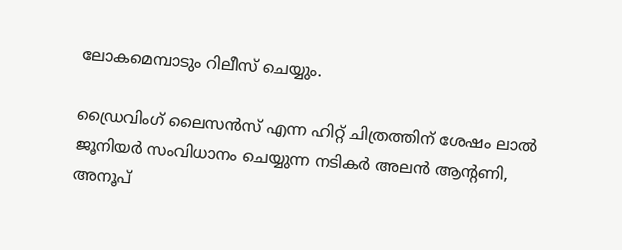ലോകമെമ്പാടും റിലീസ് ചെയ്യും.

ഡ്രൈവിംഗ് ലൈസന്‍സ് എന്ന ഹിറ്റ് ചിത്രത്തിന് ശേഷം ലാല്‍ ജൂനിയര്‍ സംവിധാനം ചെയ്യുന്ന നടികർ അലന്‍ ആന്റണി, അനൂപ്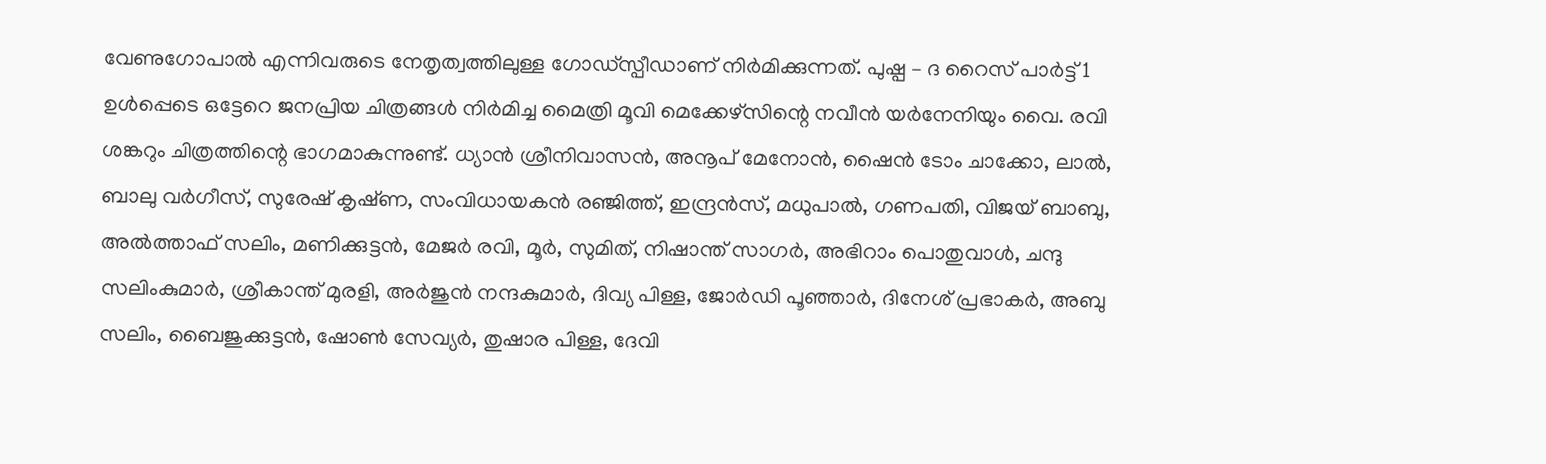വേണുഗോപാല്‍ എന്നിവരുടെ നേതൃത്വത്തിലുള്ള ഗോഡ്‌സ്പീഡാണ് നിര്‍മിക്കുന്നത്. പുഷ്പ – ദ റൈസ് പാര്‍ട്ട് 1 ഉള്‍പ്പെടെ ഒട്ടേറെ ജനപ്രിയ ചിത്രങ്ങള്‍ നിര്‍മിച്ച മൈത്രി മൂവി മെക്കേഴ്‌സിന്റെ നവീൻ യർനേനിയും വൈ. രവി ശങ്കറും ചിത്രത്തിന്റെ ഭാഗമാകുന്നുണ്ട്. ധ്യാൻ ശ്രീനിവാസൻ, അനൂപ് മേനോൻ, ഷൈൻ ടോം ചാക്കോ, ലാൽ, ബാലു വർഗീസ്, സുരേഷ് കൃഷ്‍ണ, സംവിധായകൻ രഞ്ജിത്ത്, ഇന്ദ്രൻസ്, മധുപാൽ, ഗണപതി, വിജയ് ബാബു, അൽത്താഫ് സലിം, മണിക്കുട്ടൻ, മേജർ രവി, മൂർ, സുമിത്, നിഷാന്ത് സാഗർ, അഭിറാം പൊതുവാൾ, ചന്ദു സലിംകുമാർ, ശ്രീകാന്ത് മുരളി, അർജുൻ നന്ദകുമാർ, ദിവ്യ പിള്ള, ജോർഡി പൂഞ്ഞാർ, ദിനേശ് പ്രഭാകർ, അബു സലിം, ബൈജുക്കുട്ടൻ, ഷോൺ സേവ്യർ, തുഷാര പിള്ള, ദേവി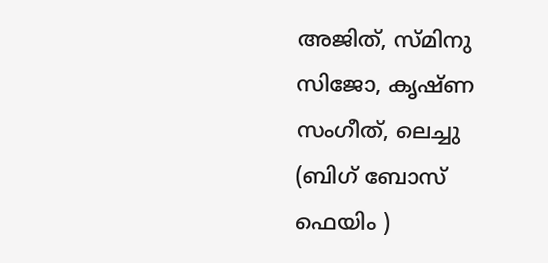അജിത്, സ്മിനു സിജോ, കൃഷ്ണ സംഗീത്, ലെച്ചു (ബിഗ് ബോസ് ഫെയിം )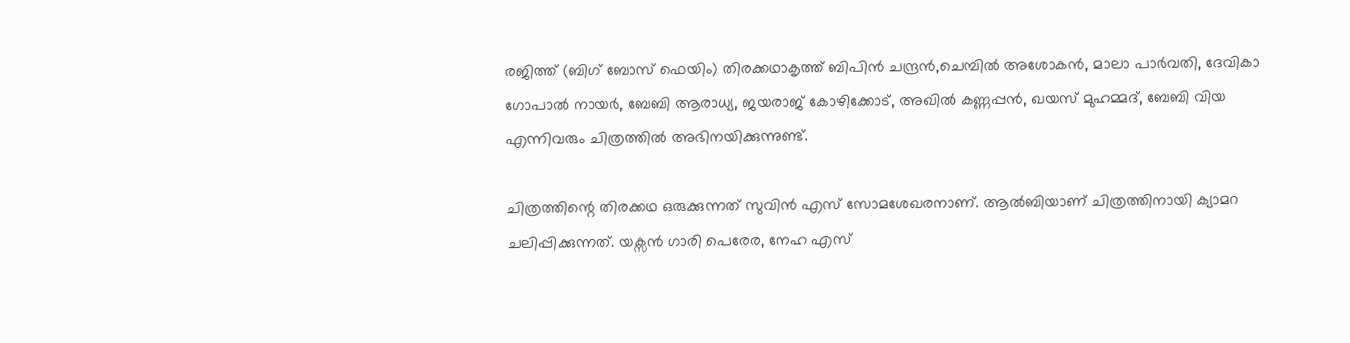രജിത്ത് (ബിഗ് ബോസ് ഫെയിം) തിരക്കഥാകൃത്ത് ബിപിൻ ചന്ദ്രൻ,ചെമ്പിൽ അശോകൻ, മാലാ പാർവതി, ദേവികാ ഗോപാൽ നായർ, ബേബി ആരാധ്യ, ജയരാജ്‌ കോഴിക്കോട്, അഖിൽ കണ്ണപ്പൻ, ഖയസ് മുഹമ്മദ്, ബേബി വിയ എന്നിവരും ചിത്രത്തിൽ അഭിനയിക്കുന്നുണ്ട്.

ചിത്രത്തിന്റെ തിരക്കഥ ഒരുക്കുന്നത് സുവിന്‍ എസ് സോമശേഖരനാണ്. ആല്‍ബിയാണ് ചിത്രത്തിനായി ക്യാമറ ചലിപ്പിക്കുന്നത്. യക്സന്‍ ഗാരി പെരേര, നേഹ എസ്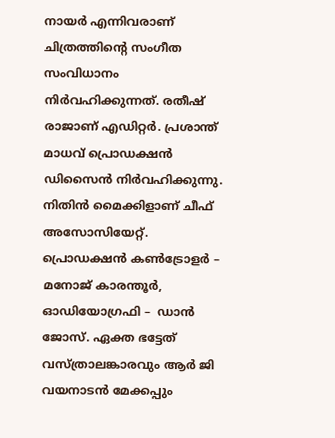നായര്‍ എന്നിവരാണ് ചിത്രത്തിൻ്റെ സംഗീത സംവിധാനം നിർവഹിക്കുന്നത്. രതീഷ് രാജാണ് എഡിറ്റര്‍. പ്രശാന്ത് മാധവ് പ്രൊഡക്ഷൻ ഡിസൈൻ നിര്‍വഹിക്കുന്നു. നിതിന്‍ മൈക്കിളാണ് ചീഫ് അസോസിയേറ്റ്. പ്രൊഡക്ഷൻ കൺട്രോളർ – മനോജ് കാരന്തൂർ, ഓഡിയോഗ്രഫി –  ഡാൻ ജോസ്. ഏക്ത ഭട്ടേത് വസ്ത്രാലങ്കാരവും ആര്‍ ജി വയനാടൻ മേക്കപ്പും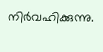നിര്‍വഹിക്കുന്നു.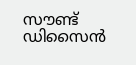സൗണ്ട് ഡിസൈൻ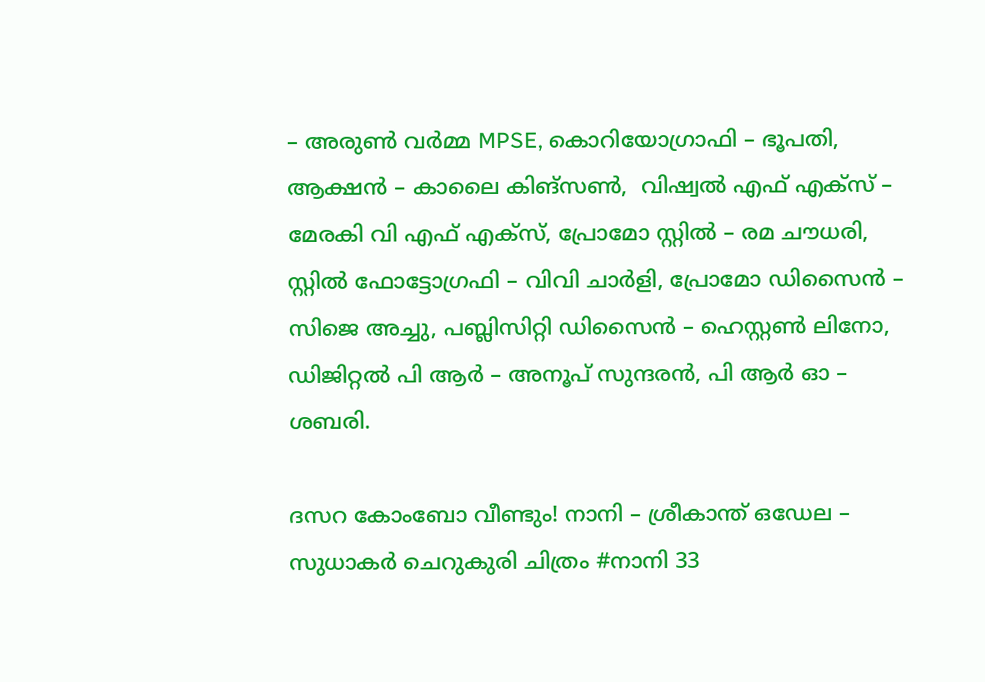– അരുൺ വർമ്മ MPSE, കൊറിയോഗ്രാഫി – ഭൂപതി, ആക്ഷൻ – കാലൈ കിങ്സൺ,  വിഷ്വൽ എഫ് എക്സ് – മേരകി വി എഫ് എക്സ്, പ്രോമോ സ്റ്റിൽ – രമ ചൗധരി, സ്റ്റിൽ ഫോട്ടോഗ്രഫി – വിവി ചാർളി, പ്രോമോ ഡിസൈൻ –  സിജെ അച്ചു, പബ്ലിസിറ്റി ഡിസൈൻ – ഹെസ്റ്റൺ ലിനോ, ഡിജിറ്റൽ പി ആർ – അനൂപ് സുന്ദരൻ, പി ആർ ഓ – ശബരി.

ദസറ കോംബോ വീണ്ടും! നാനി – ശ്രീകാന്ത് ഒഡേല – സുധാകർ ചെറുകുരി ചിത്രം #നാനി 33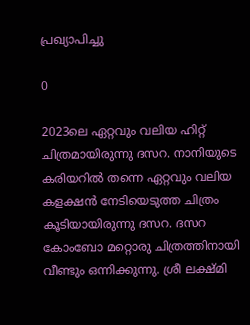പ്രഖ്യാപിച്ചു

0

2023ലെ ഏറ്റവും വലിയ ഹിറ്റ് ചിത്രമായിരുന്നു ദസറ. നാനിയുടെ കരിയറിൽ തന്നെ ഏറ്റവും വലിയ കളക്ഷൻ നേടിയെടുത്ത ചിത്രം കൂടിയായിരുന്നു ദസറ. ദസറ കോംബോ മറ്റൊരു ചിത്രത്തിനായി വീണ്ടും ഒന്നിക്കുന്നു. ശ്രീ ലക്ഷ്മി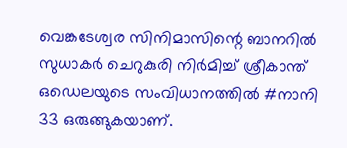വെങ്കടേശ്വര സിനിമാസിന്റെ ബാനറിൽ സുധാകർ ചെറുകുരി നിർമിച്ച് ശ്രീകാന്ത് ഒഡെലയുടെ സംവിധാനത്തിൽ #നാനി 33 ഒരുങ്ങുകയാണ്.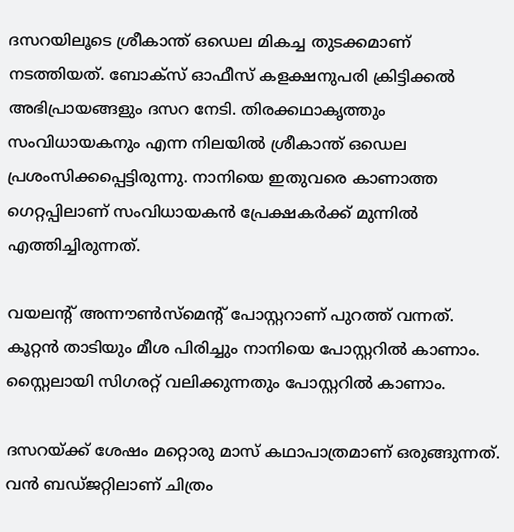ദസറയിലൂടെ ശ്രീകാന്ത് ഒഡെല മികച്ച തുടക്കമാണ് നടത്തിയത്. ബോക്‌സ് ഓഫീസ് കളക്ഷനുപരി ക്രിട്ടിക്കൽ അഭിപ്രായങ്ങളും ദസറ നേടി. തിരക്കഥാകൃത്തും സംവിധായകനും എന്ന നിലയിൽ ശ്രീകാന്ത് ഒഡെല പ്രശംസിക്കപ്പെട്ടിരുന്നു. നാനിയെ ഇതുവരെ കാണാത്ത ഗെറ്റപ്പിലാണ് സംവിധായകൻ പ്രേക്ഷകർക്ക് മുന്നിൽ എത്തിച്ചിരുന്നത്.

വയലന്റ് അന്നൗൺസ്‌മെന്റ് പോസ്റ്ററാണ് പുറത്ത് വന്നത്. കൂറ്റൻ താടിയും മീശ പിരിച്ചും നാനിയെ പോസ്റ്ററിൽ കാണാം. സ്റ്റൈലായി സിഗരറ്റ് വലിക്കുന്നതും പോസ്റ്ററിൽ കാണാം.

ദസറയ്ക്ക് ശേഷം മറ്റൊരു മാസ് കഥാപാത്രമാണ് ഒരുങ്ങുന്നത്. വൻ ബഡ്ജറ്റിലാണ് ചിത്രം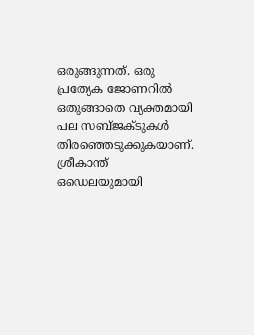ഒരുങ്ങുന്നത്. ഒരു പ്രത്യേക ജോണറിൽ ഒതുങ്ങാതെ വ്യക്തമായി പല സബ്ജക്ടുകൾ തിരഞ്ഞെടുക്കുകയാണ്. ശ്രീകാന്ത് ഒഡെലയുമായി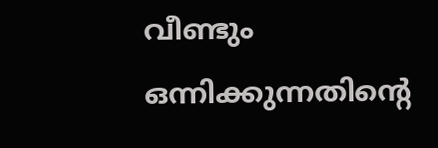വീണ്ടും ഒന്നിക്കുന്നതിന്റെ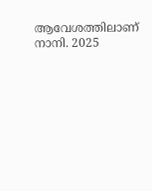ആവേശത്തിലാണ് നാനി. 2025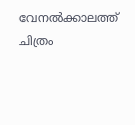വേനൽക്കാലത്ത് ചിത്രം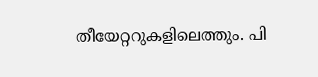തീയേറ്ററുകളിലെത്തും. പി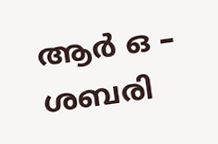ആർ ഒ – ശബരി